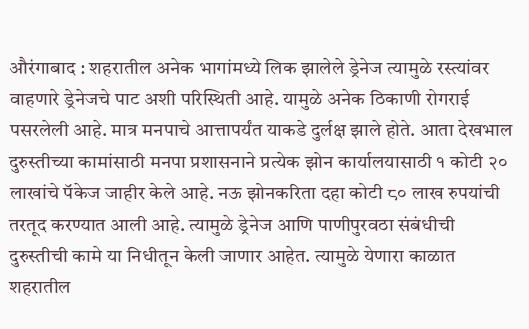औरंगाबाद : शहरातील अनेक भागांमध्ये लिक झालेले ड्रेनेज त्यामुळे रस्त्यांवर वाहणारे ड्रेनेजचे पाट अशी परिस्थिती आहे. यामुळे अनेक ठिकाणी रोगराई पसरलेली आहे. मात्र मनपाचे आत्तापर्यंत याकडे दुर्लक्ष झाले होते. आता देखभाल दुरुस्तीच्या कामांसाठी मनपा प्रशासनाने प्रत्येक झोन कार्यालयासाठी १ कोटी २० लाखांचे पॅकेज जाहीर केले आहे. नऊ झोनकरिता दहा कोटी ८० लाख रुपयांची तरतूद करण्यात आली आहे. त्यामुळे ड्रेनेज आणि पाणीपुरवठा संबंधीची दुरुस्तीची कामे या निधीतून केली जाणार आहेत. त्यामुळे येणारा काळात शहरातील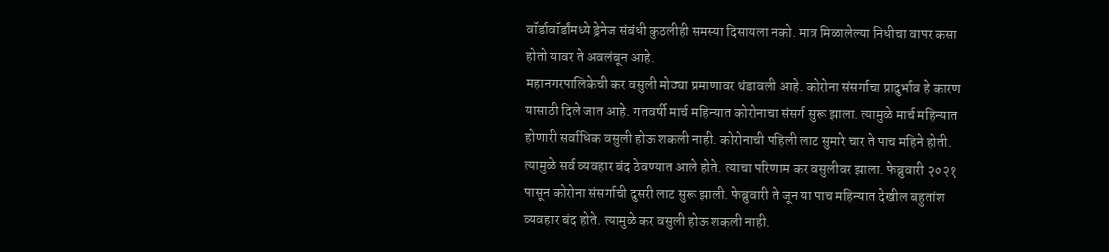वॉर्डावॉर्डांमध्ये ड्रेनेज संबंधी कुठलीही समस्या दिसायला नको. मात्र मिळालेल्या निधीचा वापर कसा होतो यावर ते अवलंबून आहे.
महानगरपालिकेची कर वसुली मोठ्या प्रमाणावर थंडावली आहे. कोरोना संसर्गाचा प्रादुर्भाव हे कारण यासाठी दिले जात आहे. गतवर्षी मार्च महिन्यात कोरोनाचा संसर्ग सुरू झाला. त्यामुळे मार्च महिन्यात होणारी सर्वाधिक वसुली होऊ शकली नाही. कोरोनाची पहिली लाट सुमारे चार ते पाच महिने होती. त्यामुळे सर्व व्यवहार बंद ठेवण्यात आले होते. त्याचा परिणाम कर वसुलीवर झाला. फेब्रुवारी २०२१ पासून कोरोना संसर्गाची दुसरी लाट सुरू झाली. फेब्रुवारी ते जून या पाच महिन्यात देखील बहुतांश व्यवहार बंद होते. त्यामुळे कर वसुली होऊ शकली नाही.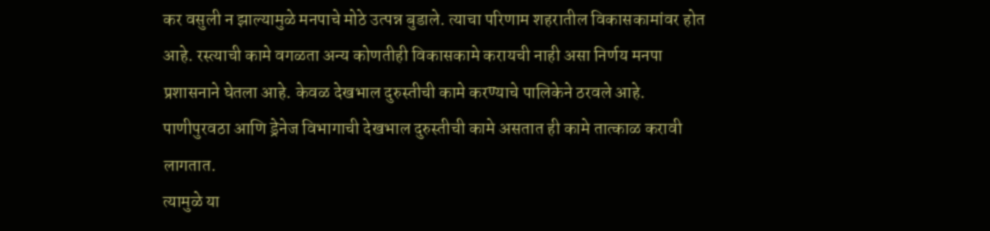कर वसुली न झाल्यामुळे मनपाचे मोठे उत्पन्न बुडाले. त्याचा परिणाम शहरातील विकासकामांवर होत आहे. रस्त्याची कामे वगळता अन्य कोणतीही विकासकामे करायची नाही असा निर्णय मनपा प्रशासनाने घेतला आहे. केवळ देखभाल दुरुस्तीची कामे करण्याचे पालिकेने ठरवले आहे. पाणीपुरवठा आणि ड्रेनेज विभागाची देखभाल दुरुस्तीची कामे असतात ही कामे तात्काळ करावी लागतात.
त्यामुळे या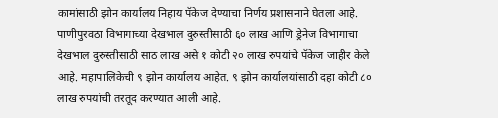कामांसाठी झोन कार्यालय निहाय पॅकेज देण्याचा निर्णय प्रशासनाने घेतला आहे. पाणीपुरवठा विभागाच्या देखभाल दुरुस्तीसाठी ६० लाख आणि ड्रेनेज विभागाचा देखभाल दुरुस्तीसाठी साठ लाख असे १ कोटी २० लाख रुपयांचे पॅकेज जाहीर केले आहे. महापालिकेची ९ झोन कार्यालय आहेत. ९ झोन कार्यालयांसाठी दहा कोटी ८० लाख रुपयांची तरतूद करण्यात आली आहे.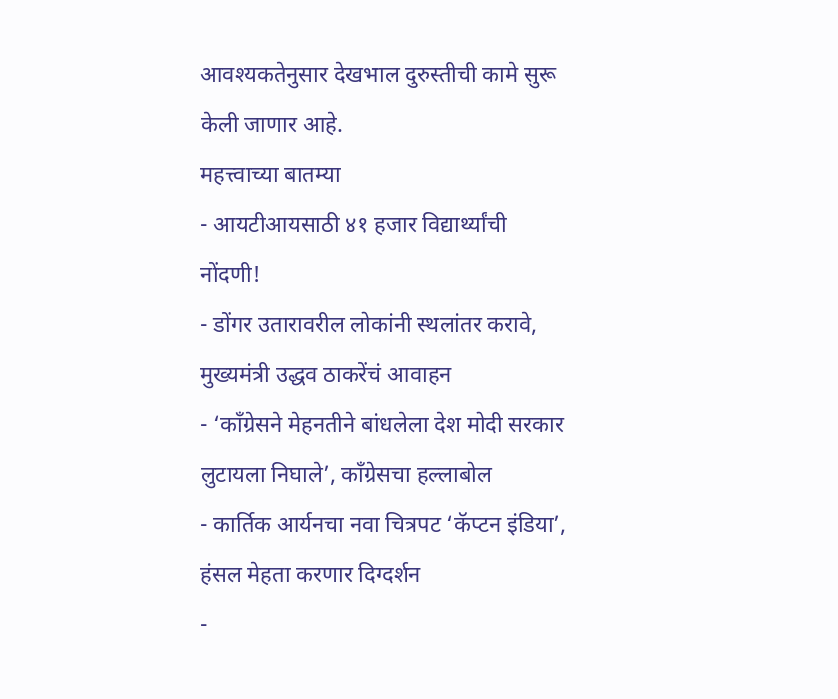आवश्यकतेनुसार देखभाल दुरुस्तीची कामे सुरू केली जाणार आहे.
महत्त्वाच्या बातम्या
- आयटीआयसाठी ४१ हजार विद्यार्थ्यांची नोंदणी!
- डोंगर उतारावरील लोकांनी स्थलांतर करावे, मुख्यमंत्री उद्धव ठाकरेंचं आवाहन
- ‘काँग्रेसने मेहनतीने बांधलेला देश मोदी सरकार लुटायला निघाले’, काँग्रेसचा हल्लाबोल
- कार्तिक आर्यनचा नवा चित्रपट ‘कॅप्टन इंडिया’, हंसल मेहता करणार दिग्दर्शन
-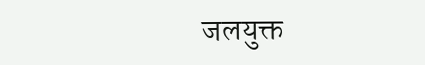जलयुक्त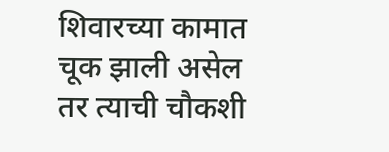शिवारच्या कामात चूक झाली असेल तर त्याची चौकशी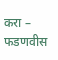करा – फडणवीस